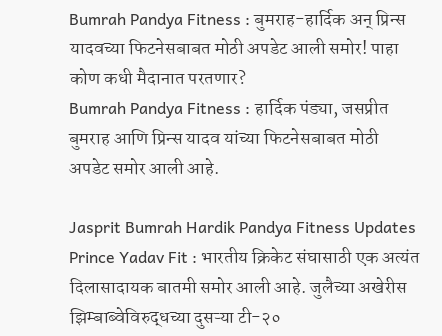Bumrah Pandya Fitness : बुमराह-हार्दिक अन् प्रिन्स यादवच्या फिटनेसबाबत मोठी अपडेट आली समोर! पाहा कोण कधी मैदानात परतणार?
Bumrah Pandya Fitness : हार्दिक पंड्या, जसप्रीत बुमराह आणि प्रिन्स यादव यांच्या फिटनेसबाबत मोठी अपडेट समोर आली आहे.

Jasprit Bumrah Hardik Pandya Fitness Updates Prince Yadav Fit : भारतीय क्रिकेट संघासाठी एक अत्यंत दिलासादायक बातमी समोर आली आहे. जुलैच्या अखेरीस झिम्बाब्वेविरुद्धच्या दुसऱ्या टी-२०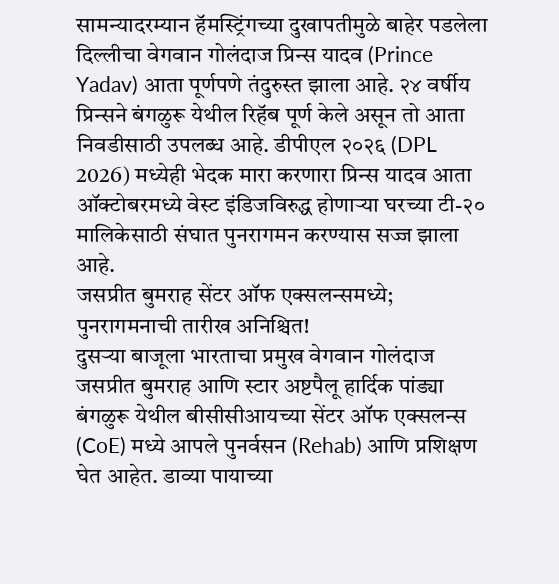सामन्यादरम्यान हॅमस्ट्रिंगच्या दुखापतीमुळे बाहेर पडलेला दिल्लीचा वेगवान गोलंदाज प्रिन्स यादव (Prince Yadav) आता पूर्णपणे तंदुरुस्त झाला आहे. २४ वर्षीय प्रिन्सने बंगळुरू येथील रिहॅब पूर्ण केले असून तो आता निवडीसाठी उपलब्ध आहे. डीपीएल २०२६ (DPL 2026) मध्येही भेदक मारा करणारा प्रिन्स यादव आता ऑक्टोबरमध्ये वेस्ट इंडिजविरुद्ध होणाऱ्या घरच्या टी-२० मालिकेसाठी संघात पुनरागमन करण्यास सज्ज झाला आहे.
जसप्रीत बुमराह सेंटर ऑफ एक्सलन्समध्ये; पुनरागमनाची तारीख अनिश्चित!
दुसऱ्या बाजूला भारताचा प्रमुख वेगवान गोलंदाज जसप्रीत बुमराह आणि स्टार अष्टपैलू हार्दिक पांड्या बंगळुरू येथील बीसीसीआयच्या सेंटर ऑफ एक्सलन्स (CoE) मध्ये आपले पुनर्वसन (Rehab) आणि प्रशिक्षण घेत आहेत. डाव्या पायाच्या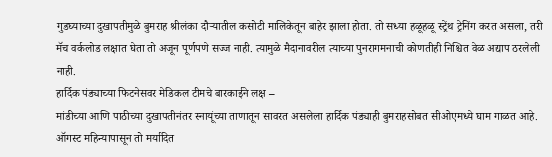गुडघ्याच्या दुखापतीमुळे बुमराह श्रीलंका दौऱ्यातील कसोटी मालिकेतून बाहेर झाला होता. तो सध्या हळूहळू स्ट्रेंथ ट्रेनिंग करत असला, तरी मॅच वर्कलोड लक्षात घेता तो अजून पूर्णपणे सज्ज नाही. त्यामुळे मैदानावरील त्याच्या पुनरागमनाची कोणतीही निश्चित वेळ अद्याप ठरलेली नाही.
हार्दिक पंड्याच्या फिटनेसवर मेडिकल टीमचे बारकाईने लक्ष –
मांडीच्या आणि पाठीच्या दुखापतीनंतर स्नायूंच्या ताणातून सावरत असलेला हार्दिक पंड्याही बुमराहसोबत सीओएमध्ये घाम गाळत आहे. ऑगस्ट महिन्यापासून तो मर्यादित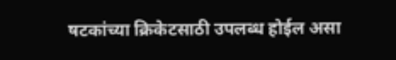षटकांच्या क्रिकेटसाठी उपलब्ध होईल असा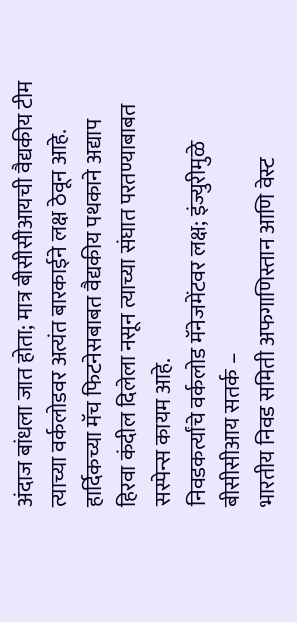अंदाज बांधला जात होता; मात्र बीसीसीआयची वैद्यकीय टीम त्याच्या वर्कलोडवर अत्यंत बारकाईने लक्ष ठेवून आहे. हार्दिकच्या मॅच फिटनेसबाबत वैद्यकीय पथकाने अद्याप हिरवा कंदील दिलेला नसून त्याच्या संघात परतण्याबाबत सस्पेन्स कायम आहे.
निवडकर्त्यांचे वर्कलोड मॅनेजमेंटवर लक्ष; इंज्युरीमुळे बीसीसीआय सतर्क –
भारतीय निवड समिती अफगाणिस्तान आणि वेस्ट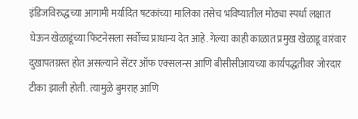इंडिजविरुद्धच्या आगामी मर्यादित षटकांच्या मालिका तसेच भविष्यातील मोठ्या स्पर्धा लक्षात घेऊन खेळाडूंच्या फिटनेसला सर्वोच्च प्राधान्य देत आहे. गेल्या काही काळात प्रमुख खेळाडू वारंवार दुखापतग्रस्त होत असल्याने सेंटर ऑफ एक्सलन्स आणि बीसीसीआयच्या कार्यपद्धतीवर जोरदार टीका झाली होती. त्यामुळे बुमराह आणि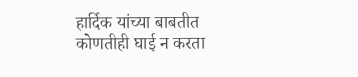हार्दिक यांच्या बाबतीत कोणतीही घाई न करता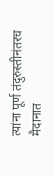त्यांना पूर्ण तंदुरुस्तीनंतरच मैदानात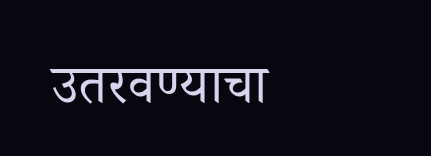उतरवण्याचा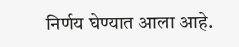निर्णय घेण्यात आला आहे.